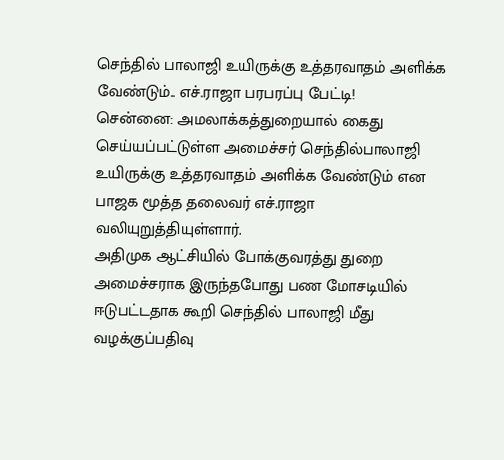செந்தில் பாலாஜி உயிருக்கு உத்தரவாதம் அளிக்க வேண்டும்.. எச்.ராஜா பரபரப்பு பேட்டி!
சென்னை: அமலாக்கத்துறையால் கைது செய்யப்பட்டுள்ள அமைச்சர் செந்தில்பாலாஜி உயிருக்கு உத்தரவாதம் அளிக்க வேண்டும் என பாஜக மூத்த தலைவர் எச்.ராஜா வலியுறுத்தியுள்ளார்.
அதிமுக ஆட்சியில் போக்குவரத்து துறை அமைச்சராக இருந்தபோது பண மோசடியில் ஈடுபட்டதாக கூறி செந்தில் பாலாஜி மீது வழக்குப்பதிவு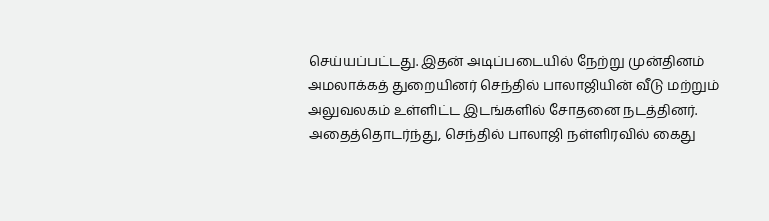செய்யப்பட்டது. இதன் அடிப்படையில் நேற்று முன்தினம் அமலாக்கத் துறையினர் செந்தில் பாலாஜியின் வீடு மற்றும் அலுவலகம் உள்ளிட்ட இடங்களில் சோதனை நடத்தினர்.
அதைத்தொடர்ந்து, செந்தில் பாலாஜி நள்ளிரவில் கைது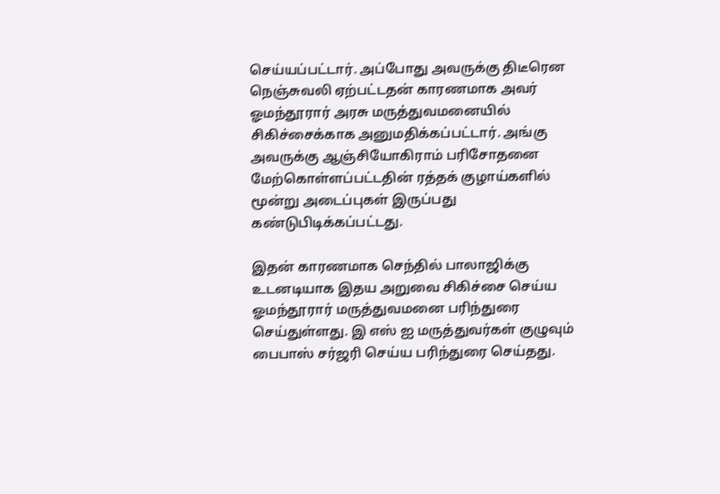செய்யப்பட்டார். அப்போது அவருக்கு திடீரென நெஞ்சுவலி ஏற்பட்டதன் காரணமாக அவர் ஓமந்தூரார் அரசு மருத்துவமனையில் சிகிச்சைக்காக அனுமதிக்கப்பட்டார். அங்கு அவருக்கு ஆஞ்சியோகிராம் பரிசோதனை மேற்கொள்ளப்பட்டதின் ரத்தக் குழாய்களில் மூன்று அடைப்புகள் இருப்பது கண்டுபிடிக்கப்பட்டது.

இதன் காரணமாக செந்தில் பாலாஜிக்கு உடனடியாக இதய அறுவை சிகிச்சை செய்ய ஓமந்தூரார் மருத்துவமனை பரிந்துரை செய்துள்ளது. இ எஸ் ஐ மருத்துவர்கள் குழுவும் பைபாஸ் சர்ஜரி செய்ய பரிந்துரை செய்தது.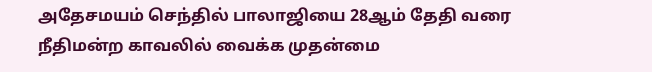அதேசமயம் செந்தில் பாலாஜியை 28ஆம் தேதி வரை நீதிமன்ற காவலில் வைக்க முதன்மை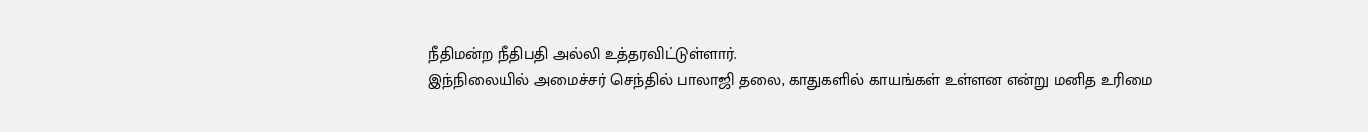நீதிமன்ற நீதிபதி அல்லி உத்தரவிட்டுள்ளார்.
இந்நிலையில் அமைச்சர் செந்தில் பாலாஜி தலை, காதுகளில் காயங்கள் உள்ளன என்று மனித உரிமை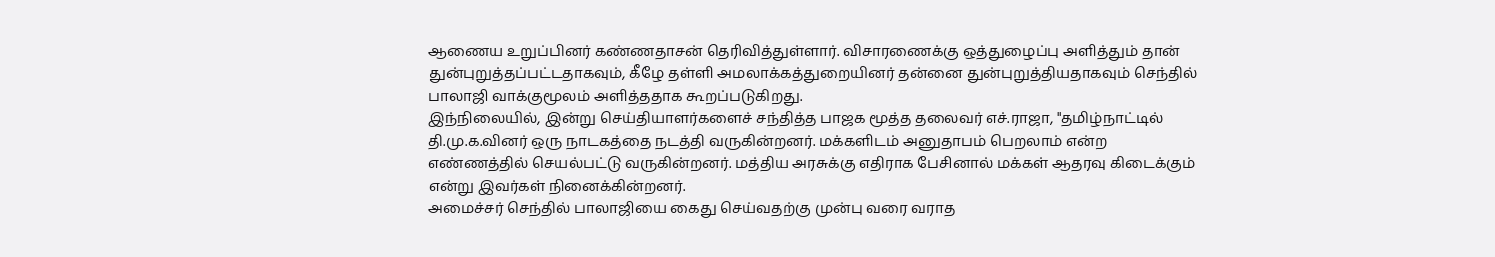ஆணைய உறுப்பினர் கண்ணதாசன் தெரிவித்துள்ளார். விசாரணைக்கு ஒத்துழைப்பு அளித்தும் தான் துன்புறுத்தப்பட்டதாகவும், கீழே தள்ளி அமலாக்கத்துறையினர் தன்னை துன்புறுத்தியதாகவும் செந்தில் பாலாஜி வாக்குமூலம் அளித்ததாக கூறப்படுகிறது.
இந்நிலையில், இன்று செய்தியாளர்களைச் சந்தித்த பாஜக மூத்த தலைவர் எச்.ராஜா, "தமிழ்நாட்டில் தி.மு.க.வினர் ஒரு நாடகத்தை நடத்தி வருகின்றனர். மக்களிடம் அனுதாபம் பெறலாம் என்ற எண்ணத்தில் செயல்பட்டு வருகின்றனர். மத்திய அரசுக்கு எதிராக பேசினால் மக்கள் ஆதரவு கிடைக்கும் என்று இவர்கள் நினைக்கின்றனர்.
அமைச்சர் செந்தில் பாலாஜியை கைது செய்வதற்கு முன்பு வரை வராத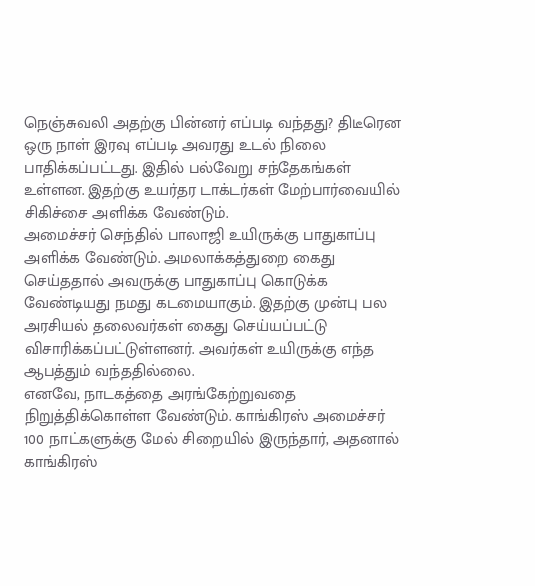நெஞ்சுவலி அதற்கு பின்னர் எப்படி வந்தது? திடீரென ஒரு நாள் இரவு எப்படி அவரது உடல் நிலை பாதிக்கப்பட்டது. இதில் பல்வேறு சந்தேகங்கள் உள்ளன. இதற்கு உயர்தர டாக்டர்கள் மேற்பார்வையில் சிகிச்சை அளிக்க வேண்டும்.
அமைச்சர் செந்தில் பாலாஜி உயிருக்கு பாதுகாப்பு அளிக்க வேண்டும். அமலாக்கத்துறை கைது செய்ததால் அவருக்கு பாதுகாப்பு கொடுக்க வேண்டியது நமது கடமையாகும். இதற்கு முன்பு பல அரசியல் தலைவர்கள் கைது செய்யப்பட்டு விசாரிக்கப்பட்டுள்ளனர். அவர்கள் உயிருக்கு எந்த ஆபத்தும் வந்ததில்லை.
எனவே, நாடகத்தை அரங்கேற்றுவதை நிறுத்திக்கொள்ள வேண்டும். காங்கிரஸ் அமைச்சர் 100 நாட்களுக்கு மேல் சிறையில் இருந்தார், அதனால் காங்கிரஸ்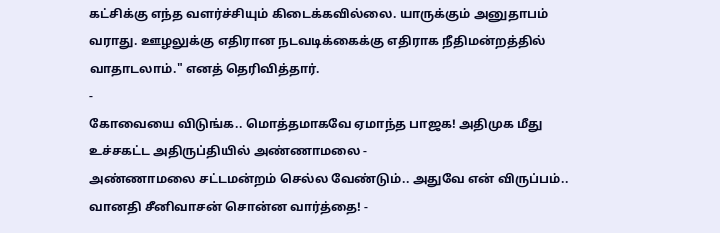கட்சிக்கு எந்த வளர்ச்சியும் கிடைக்கவில்லை. யாருக்கும் அனுதாபம் வராது. ஊழலுக்கு எதிரான நடவடிக்கைக்கு எதிராக நீதிமன்றத்தில் வாதாடலாம்." எனத் தெரிவித்தார்.
-
கோவையை விடுங்க.. மொத்தமாகவே ஏமாந்த பாஜக! அதிமுக மீது உச்சகட்ட அதிருப்தியில் அண்ணாமலை -
அண்ணாமலை சட்டமன்றம் செல்ல வேண்டும்.. அதுவே என் விருப்பம்.. வானதி சீனிவாசன் சொன்ன வார்த்தை! -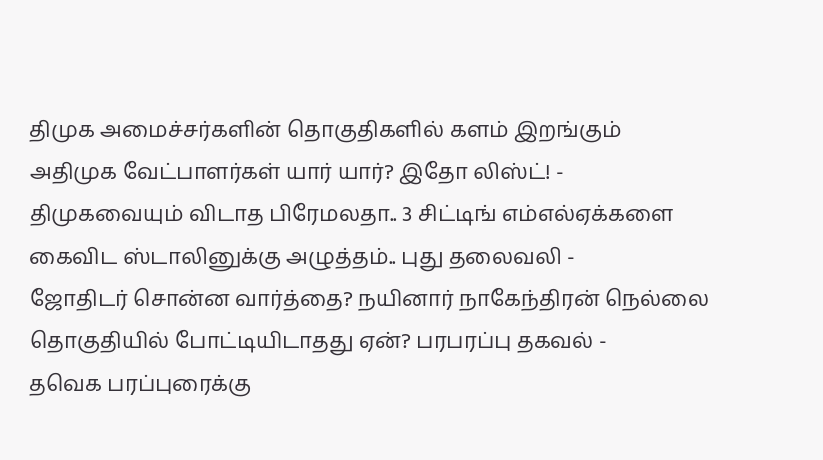திமுக அமைச்சர்களின் தொகுதிகளில் களம் இறங்கும் அதிமுக வேட்பாளர்கள் யார் யார்? இதோ லிஸ்ட்! -
திமுகவையும் விடாத பிரேமலதா.. 3 சிட்டிங் எம்எல்ஏக்களை கைவிட ஸ்டாலினுக்கு அழுத்தம்.. புது தலைவலி -
ஜோதிடர் சொன்ன வார்த்தை? நயினார் நாகேந்திரன் நெல்லை தொகுதியில் போட்டியிடாதது ஏன்? பரபரப்பு தகவல் -
தவெக பரப்புரைக்கு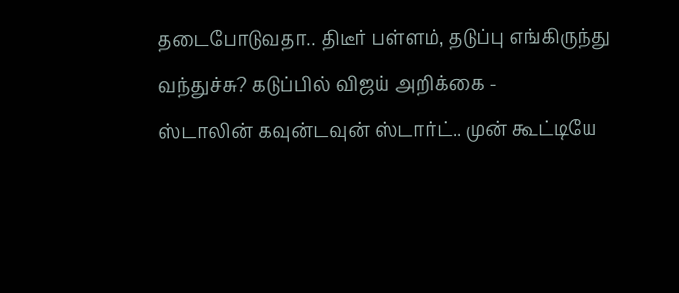தடைபோடுவதா.. திடீர் பள்ளம், தடுப்பு எங்கிருந்து வந்துச்சு? கடுப்பில் விஜய் அறிக்கை -
ஸ்டாலின் கவுன்டவுன் ஸ்டார்ட்.. முன் கூட்டியே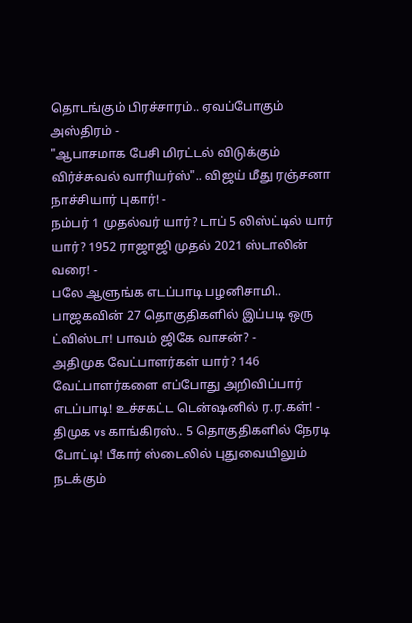தொடங்கும் பிரச்சாரம்.. ஏவப்போகும் அஸ்திரம் -
"ஆபாசமாக பேசி மிரட்டல் விடுக்கும் விர்ச்சுவல் வாரியர்ஸ்".. விஜய் மீது ரஞ்சனா நாச்சியார் புகார்! -
நம்பர் 1 முதல்வர் யார்? டாப் 5 லிஸ்ட்டில் யார் யார்? 1952 ராஜாஜி முதல் 2021 ஸ்டாலின் வரை! -
பலே ஆளுங்க எடப்பாடி பழனிசாமி.. பாஜகவின் 27 தொகுதிகளில் இப்படி ஒரு ட்விஸ்டா! பாவம் ஜிகே வாசன்? -
அதிமுக வேட்பாளர்கள் யார்? 146 வேட்பாளர்களை எப்போது அறிவிப்பார் எடப்பாடி! உச்சகட்ட டென்ஷனில் ர.ர.கள்! -
திமுக vs காங்கிரஸ்.. 5 தொகுதிகளில் நேரடி போட்டி! பீகார் ஸ்டைலில் புதுவையிலும் நடக்கும்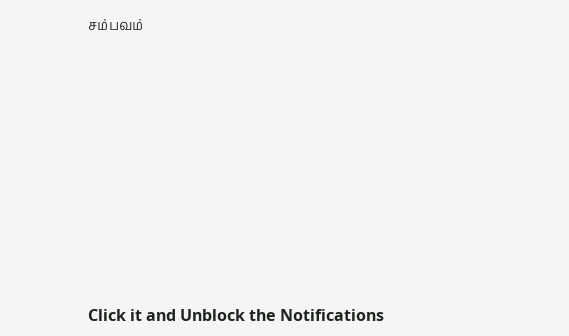சம்பவம்












Click it and Unblock the Notifications